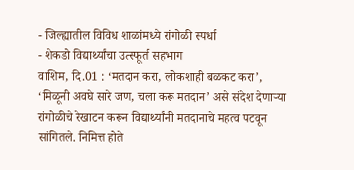- जिल्ह्यातील विविध शाळांमध्ये रांगोळी स्पर्धा
- शेकडो विद्यार्थ्यांचा उत्स्फूर्त सहभाग
वाशिम, दि.01 : ‘मतदान करा, लोकशाही बळकट करा’, ‘मिळूनी अवघे सारे जण, चला करू मतदान’ असे संदेश देणाऱ्या रांगोळीचे रेखाटन करून विद्यार्थ्यांनी मतदानाचे महत्व पटवून सांगितले. निमित्त होते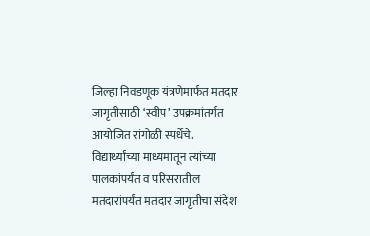जिल्हा निवडणूक यंत्रणेमार्फत मतदार जागृतीसाठी ‘स्वीप’ उपक्रमांतर्गत आयोजित रांगोळी स्पर्धेचे.
विद्यार्थ्यांच्या माध्यमातून त्यांच्या पालकांपर्यंत व परिसरातील मतदारांपर्यंत मतदार जागृतीचा संदेश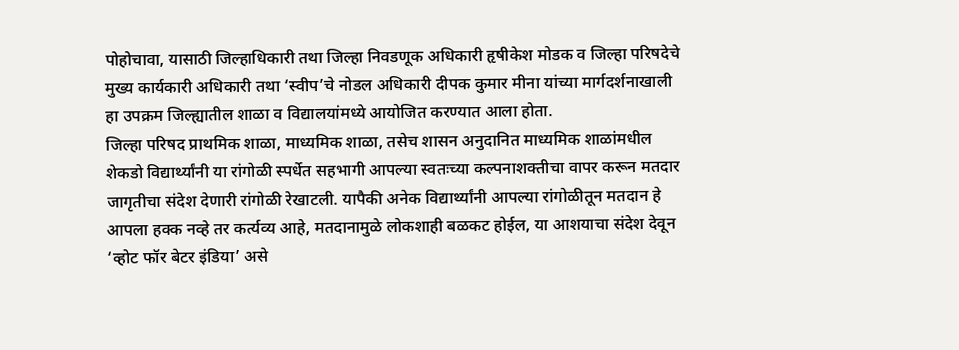पोहोचावा, यासाठी जिल्हाधिकारी तथा जिल्हा निवडणूक अधिकारी हृषीकेश मोडक व जिल्हा परिषदेचे मुख्य कार्यकारी अधिकारी तथा ‘स्वीप’चे नोडल अधिकारी दीपक कुमार मीना यांच्या मार्गदर्शनाखाली हा उपक्रम जिल्ह्यातील शाळा व विद्यालयांमध्ये आयोजित करण्यात आला होता.
जिल्हा परिषद प्राथमिक शाळा, माध्यमिक शाळा, तसेच शासन अनुदानित माध्यमिक शाळांमधील शेकडो विद्यार्थ्यांनी या रांगोळी स्पर्धेत सहभागी आपल्या स्वतःच्या कल्पनाशक्तीचा वापर करून मतदार जागृतीचा संदेश देणारी रांगोळी रेखाटली. यापैकी अनेक विद्यार्थ्यांनी आपल्या रांगोळीतून मतदान हे आपला हक्क नव्हे तर कर्त्यव्य आहे, मतदानामुळे लोकशाही बळकट होईल, या आशयाचा संदेश देवून ‘व्होट फॉर बेटर इंडिया’ असे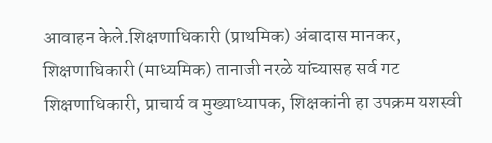आवाहन केले.शिक्षणाधिकारी (प्राथमिक) अंबादास मानकर, शिक्षणाधिकारी (माध्यमिक) तानाजी नरळे यांच्यासह सर्व गट शिक्षणाधिकारी, प्राचार्य व मुख्याध्यापक, शिक्षकांनी हा उपक्रम यशस्वी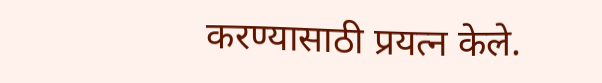करण्यासाठी प्रयत्न केले.